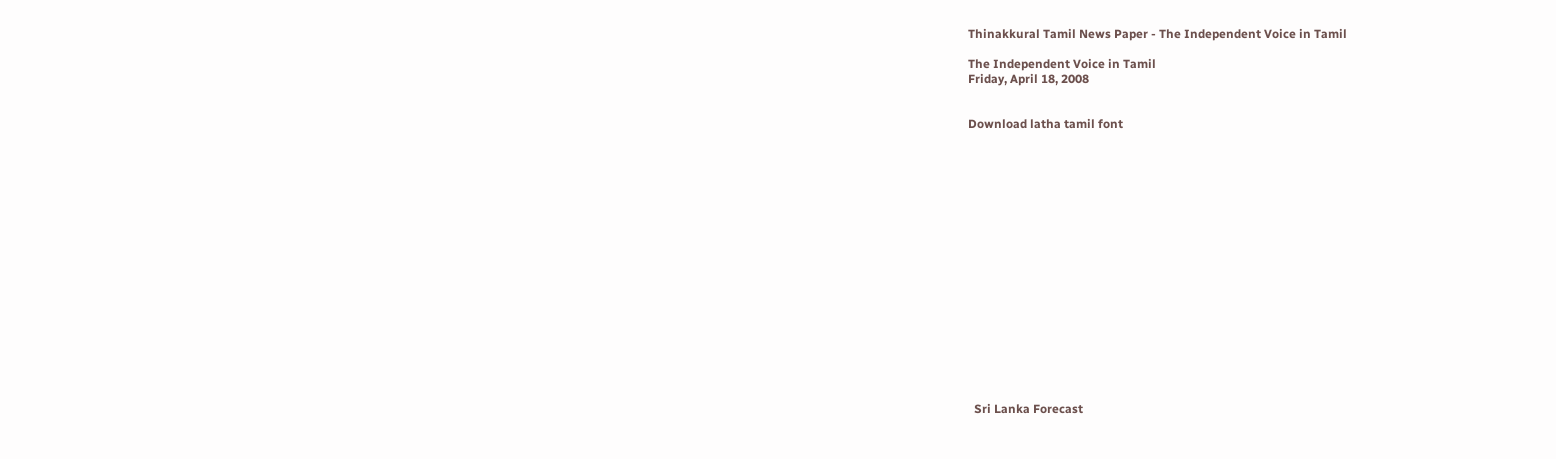Thinakkural Tamil News Paper - The Independent Voice in Tamil

The Independent Voice in Tamil
Friday, April 18, 2008


Download latha tamil font


















  Sri Lanka Forecast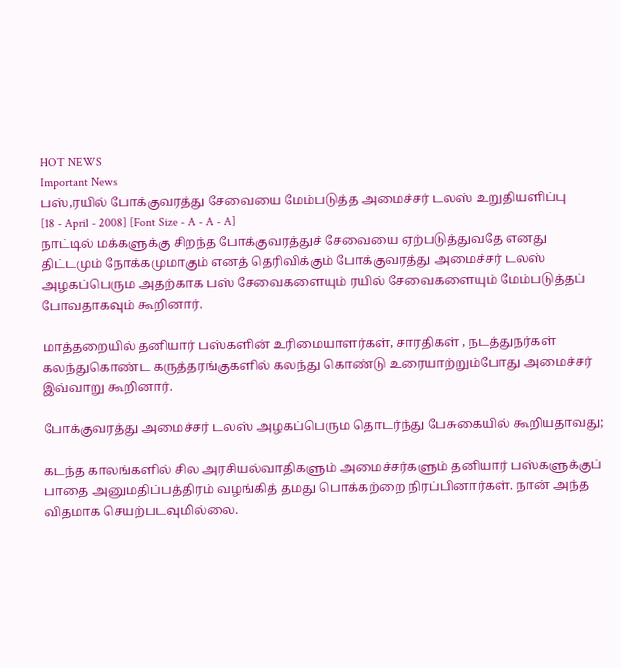HOT NEWS
Important News
பஸ்,ரயில் போக்குவரத்து சேவையை மேம்படுத்த அமைச்சர் டலஸ் உறுதியளிப்பு
[18 - April - 2008] [Font Size - A - A - A]
நாட்டில் மக்களுக்கு சிறந்த போக்குவரத்துச் சேவையை ஏற்படுத்துவதே எனது திட்டமும் நோக்கமுமாகும் எனத் தெரிவிக்கும் போக்குவரத்து அமைச்சர் டலஸ் அழகப்பெரும அதற்காக பஸ் சேவைகளையும் ரயில் சேவைகளையும் மேம்படுத்தப் போவதாகவும் கூறினார்.

மாத்தறையில் தனியார் பஸ்களின் உரிமையாளர்கள், சாரதிகள் , நடத்துநர்கள் கலந்துகொண்ட கருத்தரங்குகளில் கலந்து கொண்டு உரையாற்றும்போது அமைச்சர் இவ்வாறு கூறினார்.

போக்குவரத்து அமைச்சர் டலஸ் அழகப்பெரும தொடர்ந்து பேசுகையில் கூறியதாவது;

கடந்த காலங்களில் சில அரசியல்வாதிகளும் அமைச்சர்களும் தனியார் பஸ்களுக்குப் பாதை அனுமதிப்பத்திரம் வழங்கித் தமது பொக்கற்றை நிரப்பினார்கள். நான் அந்த விதமாக செயற்படவுமில்லை.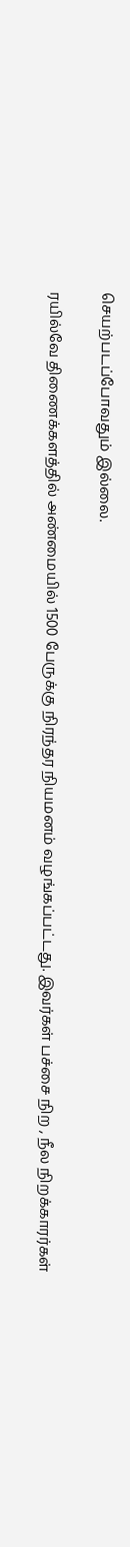செயற்படப்போவதும் இல்லை.

ரயில்வே திணைக்களத்தில் அண்மையில் 1500 பேருக்கு நிரந்தர நியமனம் வழங்கப்பட்டது. இவர்கள் பச்சை நிற , நீல நிறக்காரர்கள்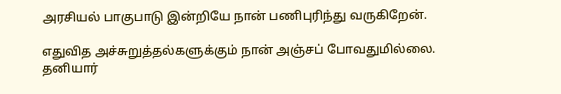அரசியல் பாகுபாடு இன்றியே நான் பணிபுரிந்து வருகிறேன்.

எதுவித அச்சுறுத்தல்களுக்கும் நான் அஞ்சப் போவதுமில்லை. தனியார்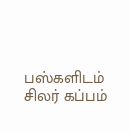பஸ்களிடம் சிலர் கப்பம்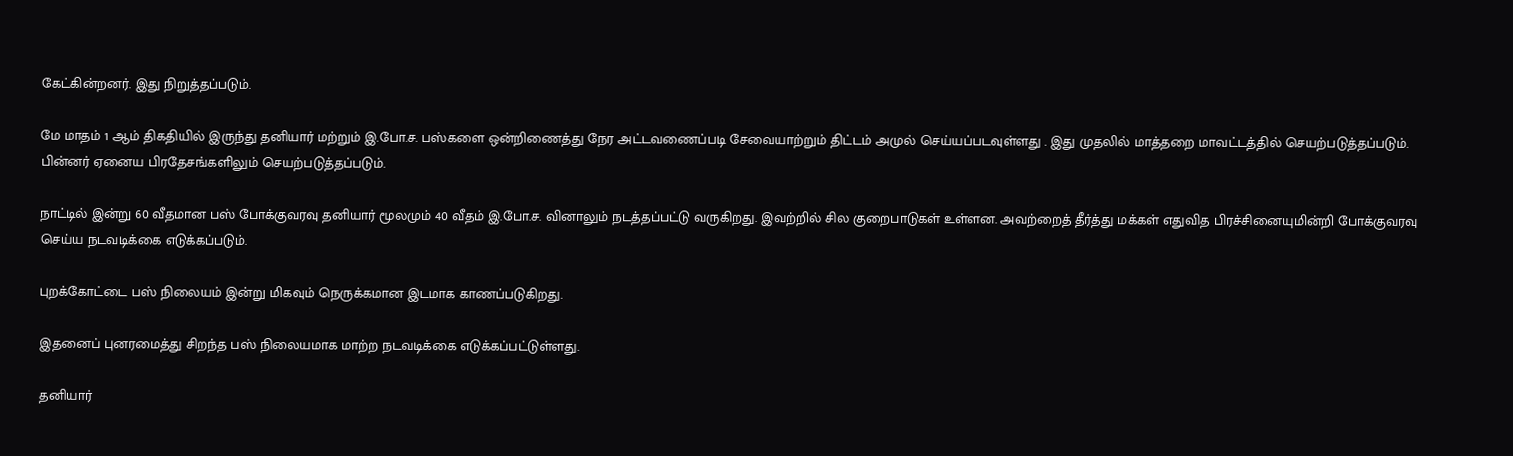கேட்கின்றனர். இது நிறுத்தப்படும்.

மே மாதம் 1 ஆம் திகதியில் இருந்து தனியார் மற்றும் இ.போ.ச. பஸ்களை ஒன்றிணைத்து நேர அட்டவணைப்படி சேவையாற்றும் திட்டம் அமுல் செய்யப்படவுள்ளது . இது முதலில் மாத்தறை மாவட்டத்தில் செயற்படுத்தப்படும். பின்னர் ஏனைய பிரதேசங்களிலும் செயற்படுத்தப்படும்.

நாட்டில் இன்று 60 வீதமான பஸ் போக்குவரவு தனியார் மூலமும் 40 வீதம் இ.போ.ச. வினாலும் நடத்தப்பட்டு வருகிறது. இவற்றில் சில குறைபாடுகள் உள்ளன. அவற்றைத் தீர்த்து மக்கள் எதுவித பிரச்சினையுமின்றி போக்குவரவு செய்ய நடவடிக்கை எடுக்கப்படும்.

புறக்கோட்டை பஸ் நிலையம் இன்று மிகவும் நெருக்கமான இடமாக காணப்படுகிறது.

இதனைப் புனரமைத்து சிறந்த பஸ் நிலையமாக மாற்ற நடவடிக்கை எடுக்கப்பட்டுள்ளது.

தனியார்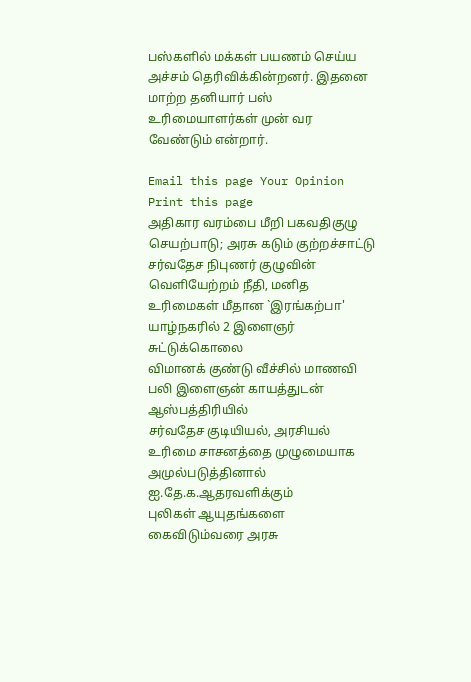பஸ்களில் மக்கள் பயணம் செய்ய அச்சம் தெரிவிக்கின்றனர். இதனை மாற்ற தனியார் பஸ் உரிமையாளர்கள் முன் வர வேண்டும் என்றார்.

Email this page Your Opinion Print this page
அதிகார வரம்பை மீறி பகவதிகுழு செயற்பாடு; அரசு கடும் குற்றச்சாட்டு
சர்வதேச நிபுணர் குழுவின் வெளியேற்றம் நீதி, மனித உரிமைகள் மீதான `இரங்கற்பா'
யாழ்நகரில் 2 இளைஞர் சுட்டுக்கொலை
விமானக் குண்டு வீச்சில் மாணவி பலி இளைஞன் காயத்துடன் ஆஸ்பத்திரியில்
சர்வதேச குடியியல், அரசியல் உரிமை சாசனத்தை முழுமையாக அமுல்படுத்தினால் ஐ.தே.க.ஆதரவளிக்கும்
புலிகள் ஆயுதங்களை கைவிடும்வரை அரசு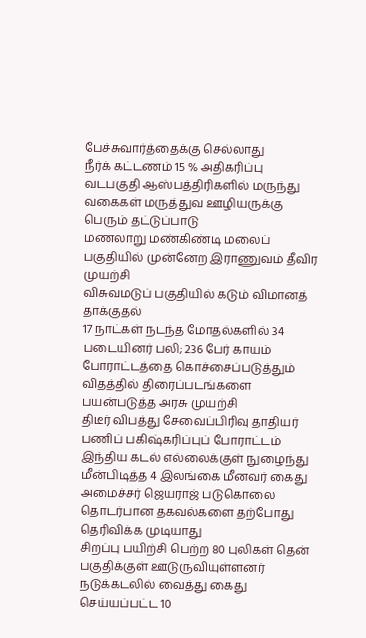பேச்சுவார்த்தைக்கு செல்லாது
நீர்க் கட்டணம் 15 % அதிகரிப்பு
வடபகுதி ஆஸ்பத்திரிகளில் மருந்து வகைகள் மருத்துவ ஊழியருக்கு பெரும் தட்டுப்பாடு
மணலாறு மண்கிண்டி மலைப் பகுதியில் முன்னேற இராணுவம் தீவிர முயற்சி
விசுவமடுப் பகுதியில் கடும் விமானத் தாக்குதல்
17 நாட்கள் நடந்த மோதல்களில் 34 படையினர் பலி; 236 பேர் காயம்
போராட்டத்தை கொச்சைப்படுத்தும் விதத்தில் திரைப்படங்களை பயன்படுத்த அரசு முயற்சி
திடீர் விபத்து சேவைப்பிரிவு தாதியர் பணிப் பகிஷ்கரிப்புப் போராட்டம்
இந்திய கடல் எல்லைக்குள் நுழைந்து மீன்பிடித்த 4 இலங்கை மீனவர் கைது
அமைச்சர் ஜெயராஜ் படுகொலை தொடர்பான தகவல்களை தற்போது தெரிவிக்க முடியாது
சிறப்பு பயிற்சி பெற்ற 80 புலிகள் தென் பகுதிக்குள் ஊடுருவியுள்ளனர்
நடுக்கடலில் வைத்து கைது செய்யப்பட்ட 10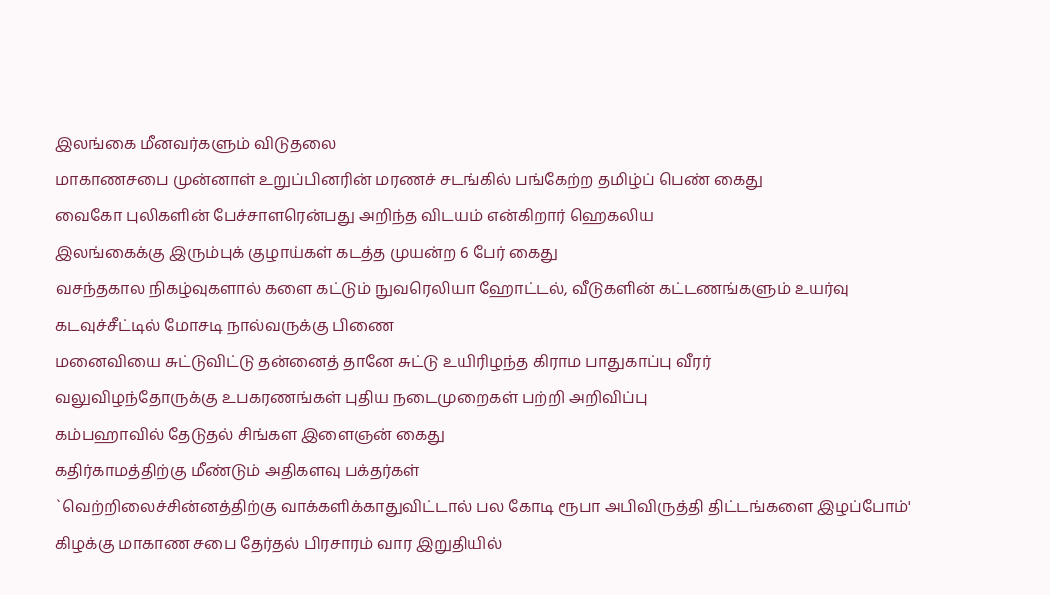இலங்கை மீனவர்களும் விடுதலை
மாகாணசபை முன்னாள் உறுப்பினரின் மரணச் சடங்கில் பங்கேற்ற தமிழ்ப் பெண் கைது
வைகோ புலிகளின் பேச்சாளரென்பது அறிந்த விடயம் என்கிறார் ஹெகலிய
இலங்கைக்கு இரும்புக் குழாய்கள் கடத்த முயன்ற 6 பேர் கைது
வசந்தகால நிகழ்வுகளால் களை கட்டும் நுவரெலியா ஹோட்டல், வீடுகளின் கட்டணங்களும் உயர்வு
கடவுச்சீட்டில் மோசடி நால்வருக்கு பிணை
மனைவியை சுட்டுவிட்டு தன்னைத் தானே சுட்டு உயிரிழந்த கிராம பாதுகாப்பு வீரர்
வலுவிழந்தோருக்கு உபகரணங்கள் புதிய நடைமுறைகள் பற்றி அறிவிப்பு
கம்பஹாவில் தேடுதல் சிங்கள இளைஞன் கைது
கதிர்காமத்திற்கு மீண்டும் அதிகளவு பக்தர்கள்
`வெற்றிலைச்சின்னத்திற்கு வாக்களிக்காதுவிட்டால் பல கோடி ரூபா அபிவிருத்தி திட்டங்களை இழப்போம்'
கிழக்கு மாகாண சபை தேர்தல் பிரசாரம் வார இறுதியில்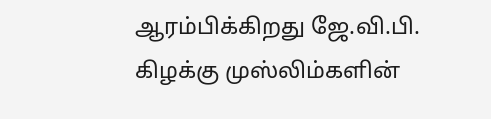ஆரம்பிக்கிறது ஜே.வி.பி.
கிழக்கு முஸ்லிம்களின்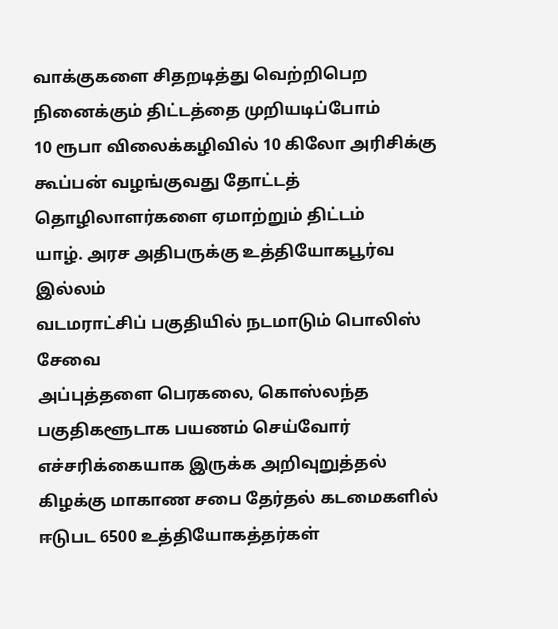வாக்குகளை சிதறடித்து வெற்றிபெற நினைக்கும் திட்டத்தை முறியடிப்போம்
10 ரூபா விலைக்கழிவில் 10 கிலோ அரிசிக்கு கூப்பன் வழங்குவது தோட்டத் தொழிலாளர்களை ஏமாற்றும் திட்டம்
யாழ். அரச அதிபருக்கு உத்தியோகபூர்வ இல்லம்
வடமராட்சிப் பகுதியில் நடமாடும் பொலிஸ் சேவை
அப்புத்தளை பெரகலை, கொஸ்லந்த பகுதிகளூடாக பயணம் செய்வோர் எச்சரிக்கையாக இருக்க அறிவுறுத்தல்
கிழக்கு மாகாண சபை தேர்தல் கடமைகளில் ஈடுபட 6500 உத்தியோகத்தர்கள்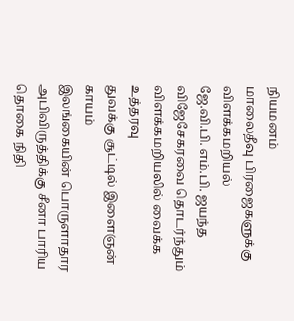நியமனம்
மாலைதீவு பிரஜைகளுக்கு விளக்கமறியல்
ஜே.வி.பி. எம்.பி. ஜயந்த விஜேசேகரவை தொடர்ந்தும் விளக்கமறியலில் வைக்க உத்தரவு
துவக்கு சூட்டில் இளைஞன் காயம்
இலங்கையின் பொருளாதார அபிவிருத்திக்கு சீனா பாரிய தொகை நிதி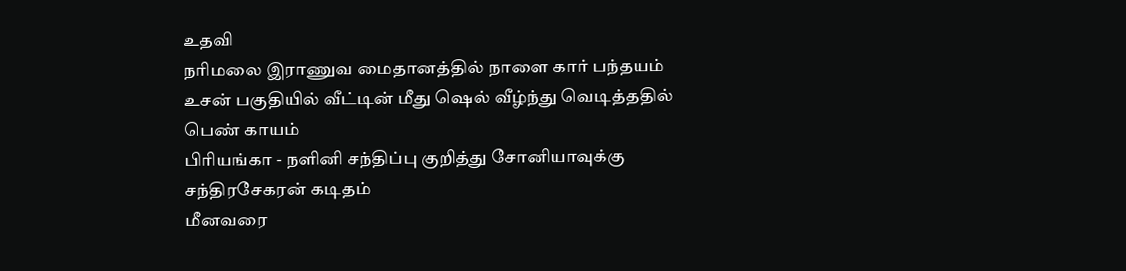உதவி
நரிமலை இராணுவ மைதானத்தில் நாளை கார் பந்தயம்
உசன் பகுதியில் வீட்டின் மீது ஷெல் வீழ்ந்து வெடித்ததில் பெண் காயம்
பிரியங்கா - நளினி சந்திப்பு குறித்து சோனியாவுக்கு சந்திரசேகரன் கடிதம்
மீனவரை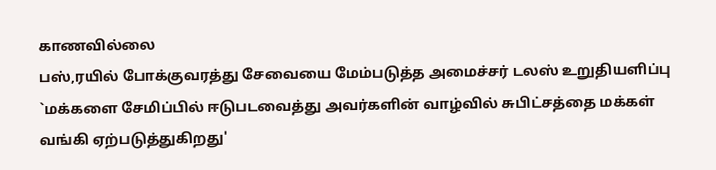காணவில்லை
பஸ்,ரயில் போக்குவரத்து சேவையை மேம்படுத்த அமைச்சர் டலஸ் உறுதியளிப்பு
`மக்களை சேமிப்பில் ஈடுபடவைத்து அவர்களின் வாழ்வில் சுபிட்சத்தை மக்கள் வங்கி ஏற்படுத்துகிறது'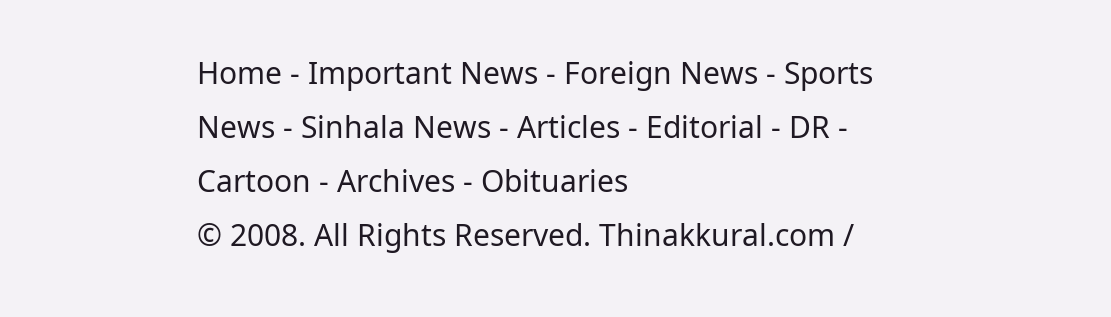Home - Important News - Foreign News - Sports News - Sinhala News - Articles - Editorial - DR - Cartoon - Archives - Obituaries
© 2008. All Rights Reserved. Thinakkural.com /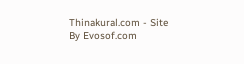Thinakural.com - Site By Evosof.com